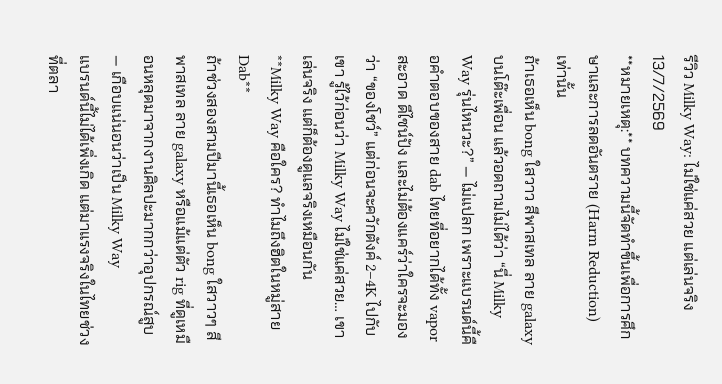รีวิว Milky Way: ไม่ใช่แค่สวย แต่เล่นจริง
13/7/2569
**หมายเหตุ:** บทความนี้จัดทำขึ้นเพื่อการศึกษาและการลดอันตราย (Harm Reduction) เท่านั้น
ถ้าเธอเห็น bong ใสวาว สีพาสเทล ลาย galaxy บนโต๊ะเพื่อน แล้วอดถามไม่ได้ว่า “นี่ Milky Way รุ่นไหนวะ?” — ไม่แปลก เพราะแบรนด์นี้คือคำตอบของสาย dab ไทยที่อยากได้ทั้ง vapor สะอาด ดีไซน์ปัง และไม่ต้องแคร์ว่าใครจะมองว่า “ของโชว์” แต่ก่อนจะควักตังค์ 2–4K ไปกับเขา รู้ไว้ก่อนว่า Milky Way ไม่ใช่แค่สวย… เขาเล่นจริง แต่ก็ต้องดูแลจริงเหมือนกัน
**Milky Way คือใคร? ทำไมถึงฮิตในหมู่สาย Dab**
ถ้าช่วงสองสามปีมานี้เธอเห็น bong ใสวาวๆ สีพาสเทล ลาย galaxy หรือแม้แต่ตัว rig ที่ดูเหมือนหลุดมาจากงานศิลปะมากกว่าอุปกรณ์สูบ — เกือบแน่นอนว่าเป็น Milky Way
แบรนด์นี้ไม่ได้เพิ่งเกิด แต่มาแรงจริงในไทยช่วงที่ตลา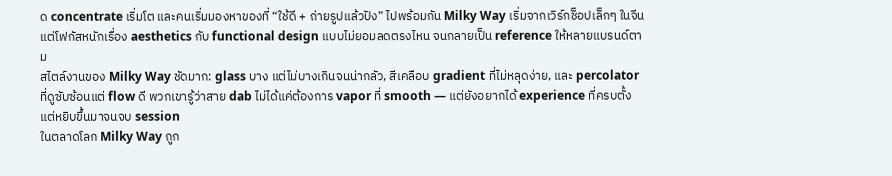ด concentrate เริ่มโต และคนเริ่มมองหาของที่ “ใช้ดี + ถ่ายรูปแล้วปัง” ไปพร้อมกัน Milky Way เริ่มจากเวิร์กช็อปเล็กๆ ในจีน แต่โฟกัสหนักเรื่อง aesthetics กับ functional design แบบไม่ยอมลดตรงไหน จนกลายเป็น reference ให้หลายแบรนด์ตาม
สไตล์งานของ Milky Way ชัดมาก: glass บาง แต่ไม่บางเกินจนน่ากลัว, สีเคลือบ gradient ที่ไม่หลุดง่าย, และ percolator ที่ดูซับซ้อนแต่ flow ดี พวกเขารู้ว่าสาย dab ไม่ได้แค่ต้องการ vapor ที่ smooth — แต่ยังอยากได้ experience ที่ครบตั้งแต่หยิบขึ้นมาจนจบ session
ในตลาดโลก Milky Way ถูก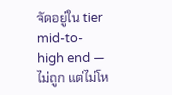จัดอยู่ใน tier mid-to-high end — ไม่ถูก แต่ไม่โห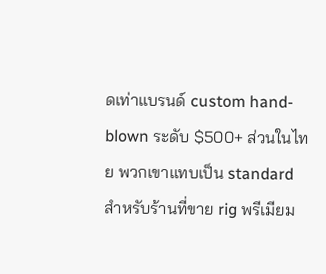ดเท่าแบรนด์ custom hand-blown ระดับ $500+ ส่วนในไทย พวกเขาแทบเป็น standard สำหรับร้านที่ขาย rig พรีเมียม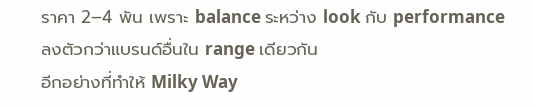ราคา 2–4 พัน เพราะ balance ระหว่าง look กับ performance ลงตัวกว่าแบรนด์อื่นใน range เดียวกัน
อีกอย่างที่ทำให้ Milky Way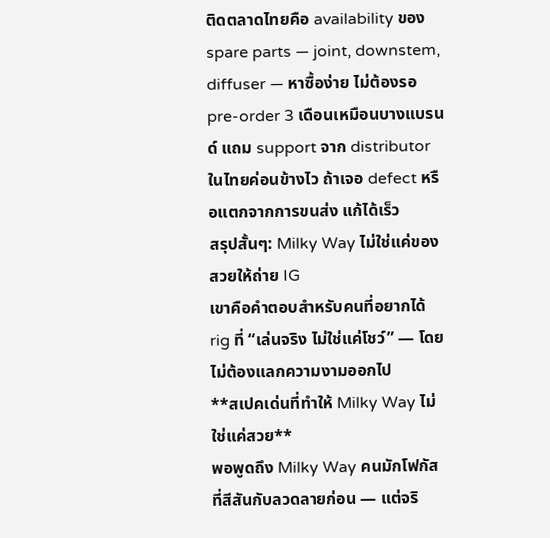ติดตลาดไทยคือ availability ของ spare parts — joint, downstem, diffuser — หาซื้อง่าย ไม่ต้องรอ pre-order 3 เดือนเหมือนบางแบรนด์ แถม support จาก distributor ในไทยค่อนข้างไว ถ้าเจอ defect หรือแตกจากการขนส่ง แก้ได้เร็ว
สรุปสั้นๆ: Milky Way ไม่ใช่แค่ของสวยให้ถ่าย IG
เขาคือคำตอบสำหรับคนที่อยากได้ rig ที่ “เล่นจริง ไม่ใช่แค่โชว์” — โดยไม่ต้องแลกความงามออกไป
**สเปคเด่นที่ทำให้ Milky Way ไม่ใช่แค่สวย**
พอพูดถึง Milky Way คนมักโฟกัสที่สีสันกับลวดลายก่อน — แต่จริ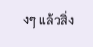งๆ แล้วสิ่ง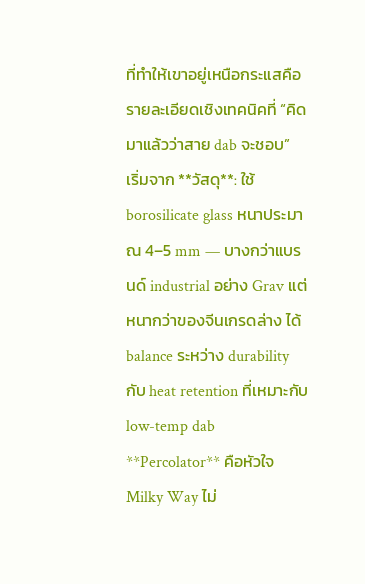ที่ทำให้เขาอยู่เหนือกระแสคือรายละเอียดเชิงเทคนิคที่ “คิดมาแล้วว่าสาย dab จะชอบ”
เริ่มจาก **วัสดุ**: ใช้ borosilicate glass หนาประมาณ 4–5 mm — บางกว่าแบรนด์ industrial อย่าง Grav แต่หนากว่าของจีนเกรดล่าง ได้ balance ระหว่าง durability กับ heat retention ที่เหมาะกับ low-temp dab
**Percolator** คือหัวใจ
Milky Way ไม่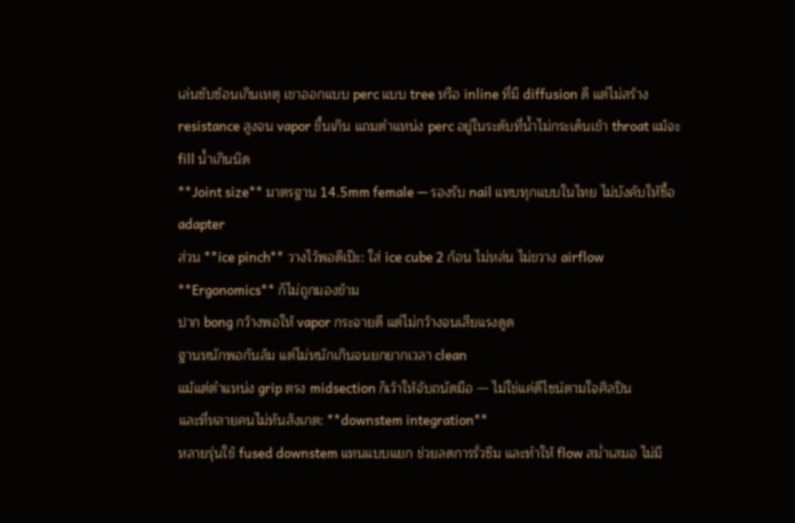เล่นซับซ้อนเกินเหตุ เขาออกแบบ perc แบบ tree หรือ inline ที่มี diffusion ดี แต่ไม่สร้าง resistance สูงจน vapor ชื้นเกิน แถมตำแหน่ง perc อยู่ในระดับที่น้ำไม่กระเด็นเข้า throat แม้จะ fill น้ำเกินนิด
**Joint size** มาตรฐาน 14.5mm female — รองรับ nail แทบทุกแบบในไทย ไม่บังคับให้ซื้อ adapter
ส่วน **ice pinch** วางไว้พอดีเป๊ะ: ใส่ ice cube 2 ก้อน ไม่หล่น ไม่ขวาง airflow
**Ergonomics** ก็ไม่ถูกมองข้าม
ปาก bong กว้างพอให้ vapor กระจายดี แต่ไม่กว้างจนเสียแรงดูด
ฐานหนักพอกันล้ม แต่ไม่หนักเกินจนยกยากเวลา clean
แม้แต่ตำแหน่ง grip ตรง midsection ก็เว้าให้จับถนัดมือ — ไม่ใช่แค่ดีไซน์ตามใจศิลปิน
และที่หลายคนไม่ทันสังเกต: **downstem integration**
หลายรุ่นใช้ fused downstem แทนแบบแยก ช่วยลดการรั่วซึม และทำให้ flow สม่ำเสมอ ไม่มี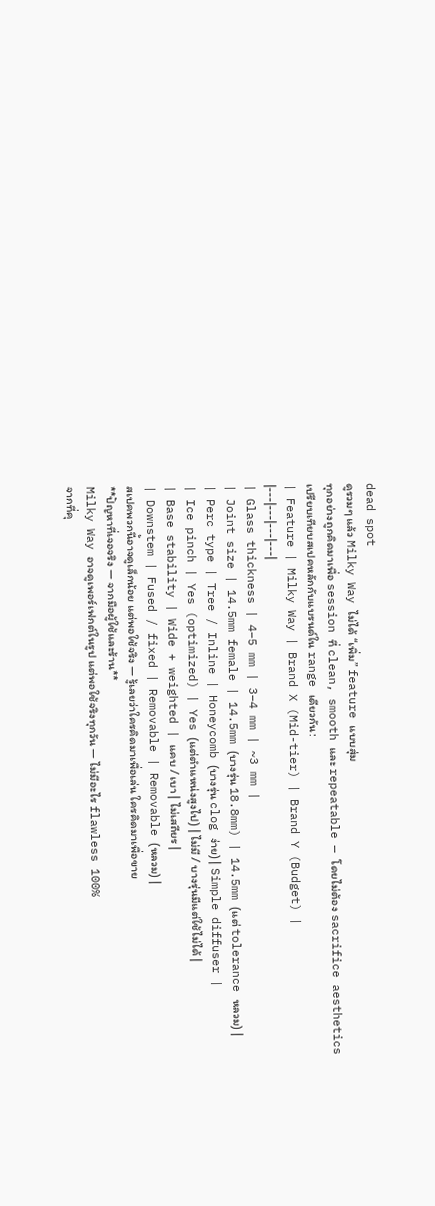dead spot
ดูรวมๆ แล้ว Milky Way ไม่ได้ “เพิ่ม” feature แบบสุ่ม
ทุกอย่างถูกคิดมาเพื่อ session ที่ clean, smooth และ repeatable — โดยไม่ต้อง sacrifice aesthetics
เปรียบเทียบสเปคหลักกับแบรนด์ใน range เดียวกัน:
| Feature | Milky Way | Brand X (Mid-tier) | Brand Y (Budget) |
|---|---|---|---|
| Glass thickness | 4–5 mm | 3–4 mm | ~3 mm |
| Joint size | 14.5mm female | 14.5mm (บางรุ่น 18.8mm) | 14.5mm (แต่ tolerance หลวม) |
| Perc type | Tree / Inline | Honeycomb (บางรุ่น clog ง่าย) | Simple diffuser |
| Ice pinch | Yes (optimized) | Yes (แต่ตำแหน่งสูงไป) | ไม่มี / บางรุ่นมีแต่ใช้ไม่ได้ |
| Base stability | Wide + weighted | แคบ / เบา | ไม่เสถียร |
| Downstem | Fused / fixed | Removable | Removable (หลวม) |
สเปคพวกนี้อาจดูเล็กน้อย แต่พอใช้จริง — รู้เลยว่าใครคิดมาเพื่อเล่น ใครคิดมาเพื่อขาย
**ปัญหาที่เจอจริง — จากมือผู้ใช้และร้าน**
Milky Way อาจดูเพอร์เฟกต์ในรูป แต่พอใช้จริงทุกวัน — ไม่มีอะไร flawless 100%
จากที่คุ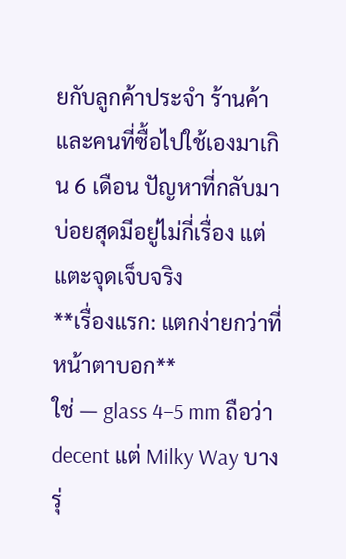ยกับลูกค้าประจำ ร้านค้า และคนที่ซื้อไปใช้เองมาเกิน 6 เดือน ปัญหาที่กลับมาบ่อยสุดมีอยู่ไม่กี่เรื่อง แต่แตะจุดเจ็บจริง
**เรื่องแรก: แตกง่ายกว่าที่หน้าตาบอก**
ใช่ — glass 4–5 mm ถือว่า decent แต่ Milky Way บางรุ่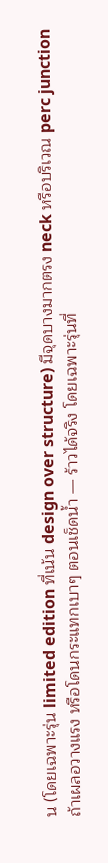น (โดยเฉพาะรุ่น limited edition ที่เน้น design over structure) มีจุดบางมากตรง neck หรือบริเวณ perc junction ถ้าเผลอวางแรง หรือโดนกระแทกเบาๆ ตอนเช็ดน้ำ — ร้าวได้จริง โดยเฉพาะรุ่นที่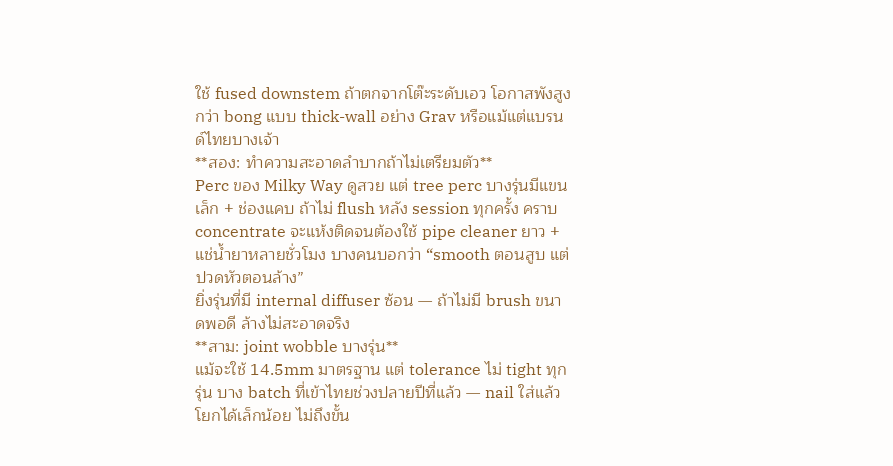ใช้ fused downstem ถ้าตกจากโต๊ะระดับเอว โอกาสพังสูงกว่า bong แบบ thick-wall อย่าง Grav หรือแม้แต่แบรนด์ไทยบางเจ้า
**สอง: ทำความสะอาดลำบากถ้าไม่เตรียมตัว**
Perc ของ Milky Way ดูสวย แต่ tree perc บางรุ่นมีแขนเล็ก + ช่องแคบ ถ้าไม่ flush หลัง session ทุกครั้ง คราบ concentrate จะแห้งติดจนต้องใช้ pipe cleaner ยาว + แช่น้ำยาหลายชั่วโมง บางคนบอกว่า “smooth ตอนสูบ แต่ปวดหัวตอนล้าง”
ยิ่งรุ่นที่มี internal diffuser ซ้อน — ถ้าไม่มี brush ขนาดพอดี ล้างไม่สะอาดจริง
**สาม: joint wobble บางรุ่น**
แม้จะใช้ 14.5mm มาตรฐาน แต่ tolerance ไม่ tight ทุกรุ่น บาง batch ที่เข้าไทยช่วงปลายปีที่แล้ว — nail ใส่แล้วโยกได้เล็กน้อย ไม่ถึงขั้น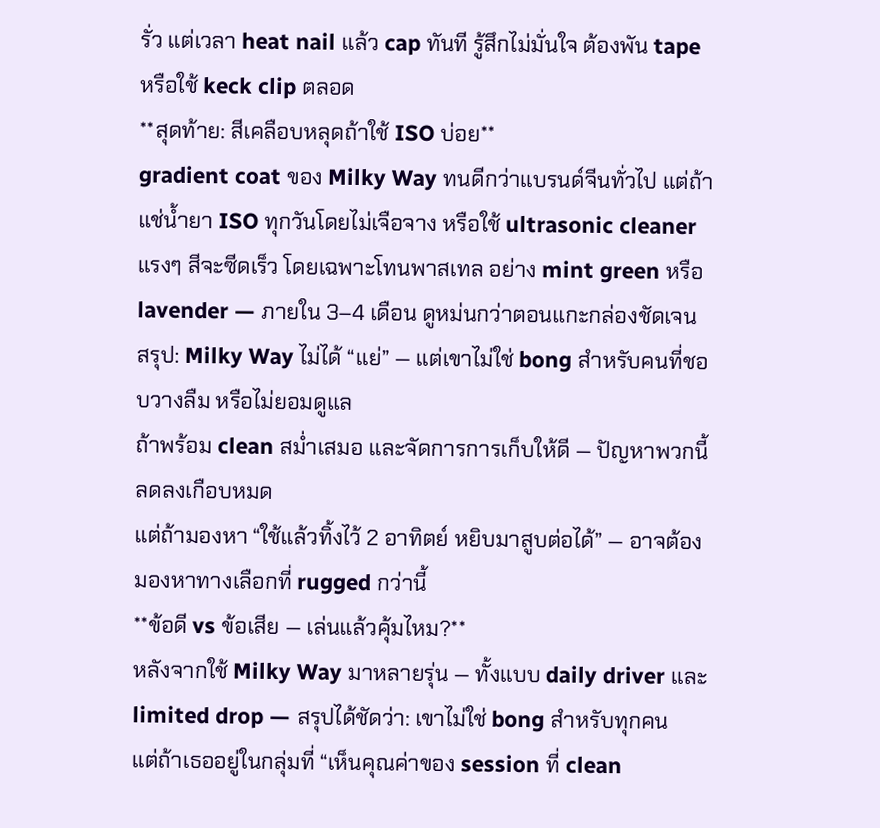รั่ว แต่เวลา heat nail แล้ว cap ทันที รู้สึกไม่มั่นใจ ต้องพัน tape หรือใช้ keck clip ตลอด
**สุดท้าย: สีเคลือบหลุดถ้าใช้ ISO บ่อย**
gradient coat ของ Milky Way ทนดีกว่าแบรนด์จีนทั่วไป แต่ถ้าแช่น้ำยา ISO ทุกวันโดยไม่เจือจาง หรือใช้ ultrasonic cleaner แรงๆ สีจะซีดเร็ว โดยเฉพาะโทนพาสเทล อย่าง mint green หรือ lavender — ภายใน 3–4 เดือน ดูหม่นกว่าตอนแกะกล่องชัดเจน
สรุป: Milky Way ไม่ได้ “แย่” — แต่เขาไม่ใช่ bong สำหรับคนที่ชอบวางลืม หรือไม่ยอมดูแล
ถ้าพร้อม clean สม่ำเสมอ และจัดการการเก็บให้ดี — ปัญหาพวกนี้ลดลงเกือบหมด
แต่ถ้ามองหา “ใช้แล้วทิ้งไว้ 2 อาทิตย์ หยิบมาสูบต่อได้” — อาจต้องมองหาทางเลือกที่ rugged กว่านี้
**ข้อดี vs ข้อเสีย — เล่นแล้วคุ้มไหม?**
หลังจากใช้ Milky Way มาหลายรุ่น — ทั้งแบบ daily driver และ limited drop — สรุปได้ชัดว่า: เขาไม่ใช่ bong สำหรับทุกคน
แต่ถ้าเธออยู่ในกลุ่มที่ “เห็นคุณค่าของ session ที่ clean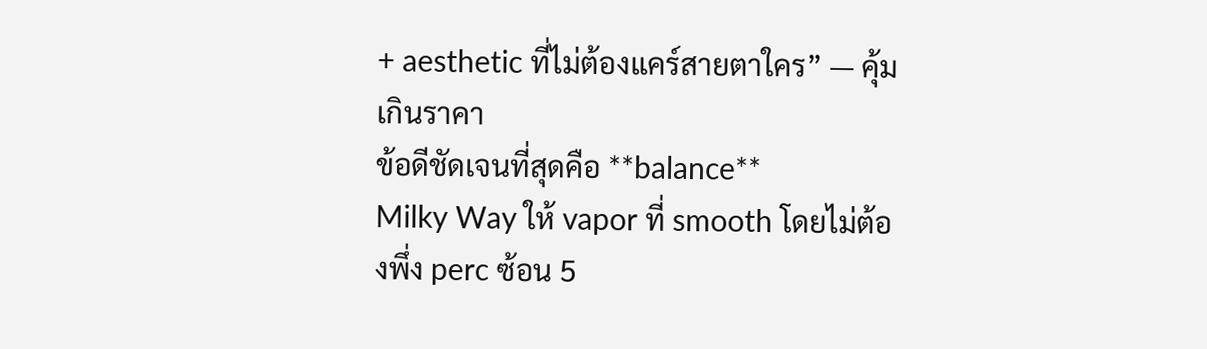+ aesthetic ที่ไม่ต้องแคร์สายตาใคร” — คุ้มเกินราคา
ข้อดีชัดเจนที่สุดคือ **balance**
Milky Way ให้ vapor ที่ smooth โดยไม่ต้องพึ่ง perc ซ้อน 5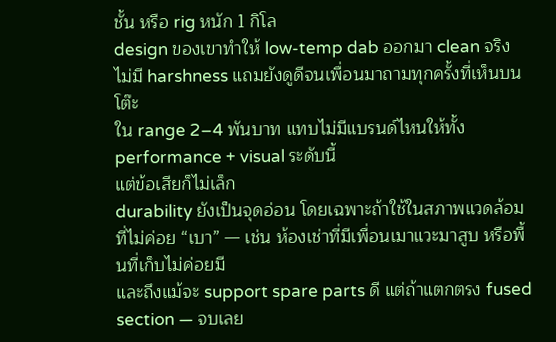ชั้น หรือ rig หนัก 1 กิโล
design ของเขาทำให้ low-temp dab ออกมา clean จริง ไม่มี harshness แถมยังดูดีจนเพื่อนมาถามทุกครั้งที่เห็นบนโต๊ะ
ใน range 2–4 พันบาท แทบไม่มีแบรนด์ไหนให้ทั้ง performance + visual ระดับนี้
แต่ข้อเสียก็ไม่เล็ก
durability ยังเป็นจุดอ่อน โดยเฉพาะถ้าใช้ในสภาพแวดล้อมที่ไม่ค่อย “เบา” — เช่น ห้องเช่าที่มีเพื่อนเมาแวะมาสูบ หรือพื้นที่เก็บไม่ค่อยมี
และถึงแม้จะ support spare parts ดี แต่ถ้าแตกตรง fused section — จบเลย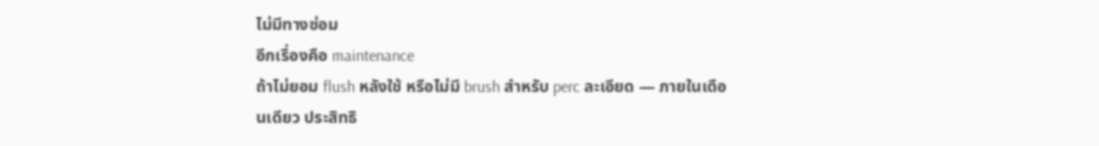ไม่มีทางซ่อม
อีกเรื่องคือ maintenance
ถ้าไม่ยอม flush หลังใช้ หรือไม่มี brush สำหรับ perc ละเอียด — ภายในเดือนเดียว ประสิทธิ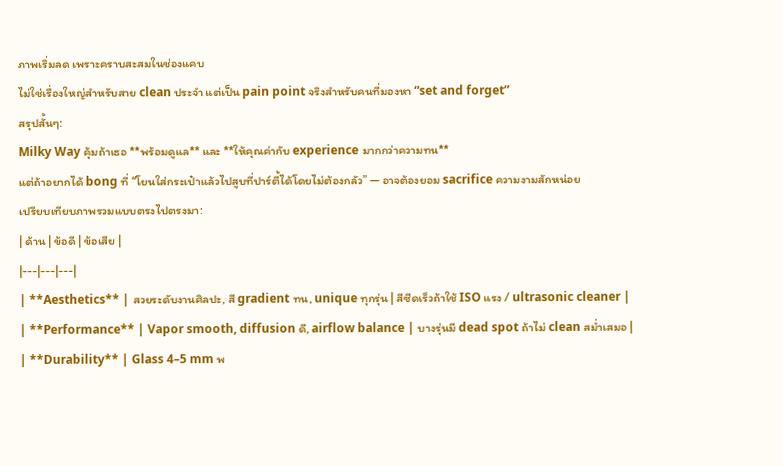ภาพเริ่มลด เพราะคราบสะสมในช่องแคบ
ไม่ใช่เรื่องใหญ่สำหรับสาย clean ประจำ แต่เป็น pain point จริงสำหรับคนที่มองหา “set and forget”
สรุปสั้นๆ:
Milky Way คุ้มถ้าเธอ **พร้อมดูแล** และ **ให้คุณค่ากับ experience มากกว่าความทน**
แต่ถ้าอยากได้ bong ที่ “โยนใส่กระเป๋าแล้วไปสูบที่ปาร์ตี้ได้โดยไม่ต้องกลัว” — อาจต้องยอม sacrifice ความงามสักหน่อย
เปรียบเทียบภาพรวมแบบตรงไปตรงมา:
| ด้าน | ข้อดี | ข้อเสีย |
|---|---|---|
| **Aesthetics** | สวยระดับงานศิลปะ, สี gradient ทน, unique ทุกรุ่น | สีซีดเร็วถ้าใช้ ISO แรง / ultrasonic cleaner |
| **Performance** | Vapor smooth, diffusion ดี, airflow balance | บางรุ่นมี dead spot ถ้าไม่ clean สม่ำเสมอ |
| **Durability** | Glass 4–5 mm พ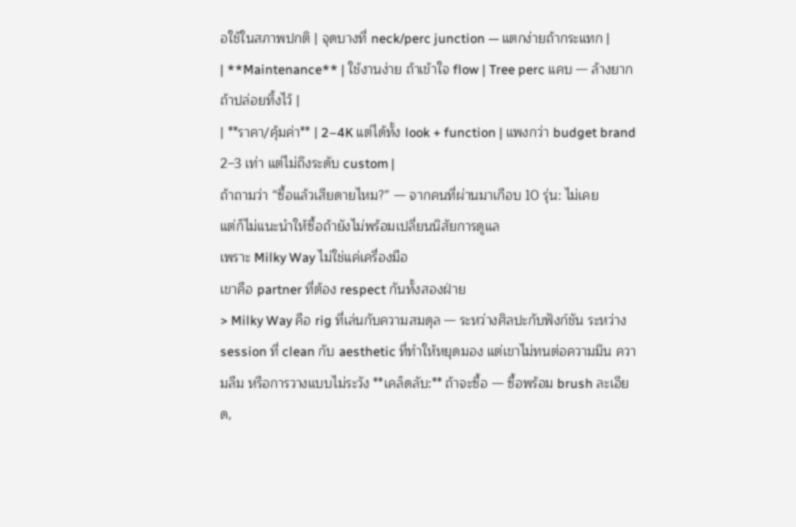อใช้ในสภาพปกติ | จุดบางที่ neck/perc junction — แตกง่ายถ้ากระแทก |
| **Maintenance** | ใช้งานง่าย ถ้าเข้าใจ flow | Tree perc แคบ — ล้างยากถ้าปล่อยทิ้งไว้ |
| **ราคา/คุ้มค่า** | 2–4K แต่ได้ทั้ง look + function | แพงกว่า budget brand 2–3 เท่า แต่ไม่ถึงระดับ custom |
ถ้าถามว่า “ซื้อแล้วเสียดายไหม?” — จากคนที่ผ่านมาเกือบ 10 รุ่น: ไม่เคย
แต่ก็ไม่แนะนำให้ซื้อถ้ายังไม่พร้อมเปลี่ยนนิสัยการดูแล
เพราะ Milky Way ไม่ใช่แค่เครื่องมือ
เขาคือ partner ที่ต้อง respect กันทั้งสองฝ่าย
> Milky Way คือ rig ที่เล่นกับความสมดุล — ระหว่างศิลปะกับฟังก์ชัน ระหว่าง session ที่ clean กับ aesthetic ที่ทำให้หยุดมอง แต่เขาไม่ทนต่อความมึน ความลืม หรือการวางแบบไม่ระวัง **เคล็ดลับ:** ถ้าจะซื้อ — ซื้อพร้อม brush ละเอียด,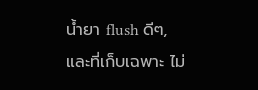น้ำยา flush ดีๆ, และที่เก็บเฉพาะ ไม่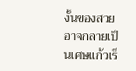งั้นของสวยอาจกลายเป็นเศษแก้วเร็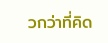วกว่าที่คิด